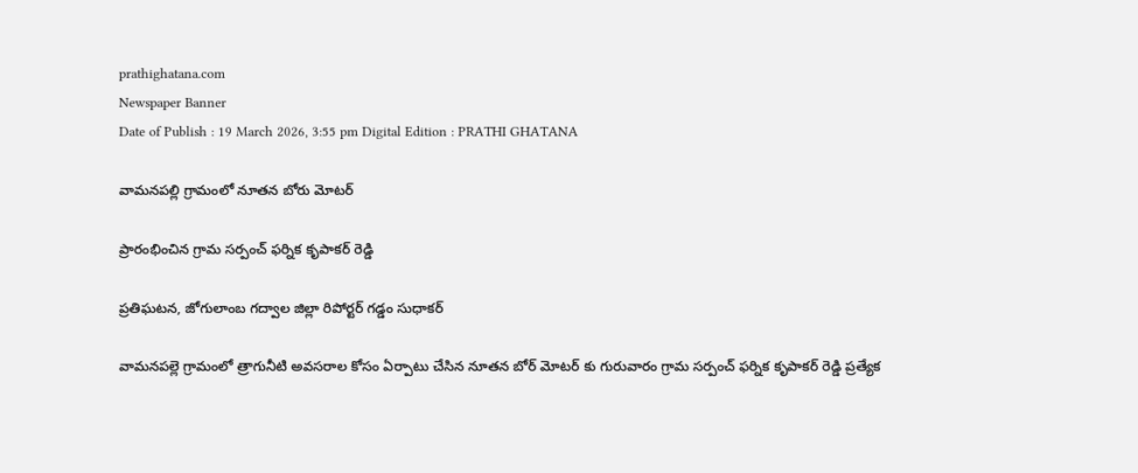prathighatana.com
Newspaper Banner
Date of Publish : 19 March 2026, 3:55 pm Digital Edition : PRATHI GHATANA

వామనపల్లి గ్రామంలో నూతన బోరు మోటర్

ప్రారంభించిన గ్రామ సర్పంచ్ ఫర్నిక కృపాకర్ రెడ్డి

ప్రతిఘటన, జోగులాంబ గద్వాల జిల్లా రిపోర్టర్ గడ్డం సుధాకర్

వామనపల్లె గ్రామంలో త్రాగునీటి అవసరాల కోసం ఏర్పాటు చేసిన నూతన బోర్ మోటర్ కు గురువారం గ్రామ సర్పంచ్ ఫర్నిక కృపాకర్ రెడ్డి ప్రత్యేక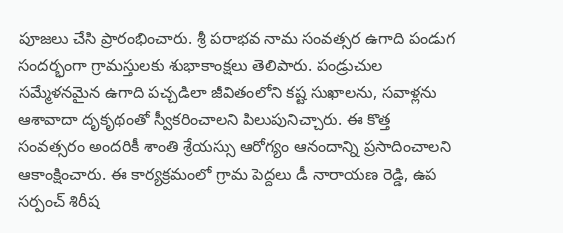పూజలు చేసి ప్రారంభించారు. శ్రీ పరాభవ నామ సంవత్సర ఉగాది పండుగ సందర్భంగా గ్రామస్తులకు శుభాకాంక్షలు తెలిపారు. పండ్రుచుల సమ్మేళనమైన ఉగాది పచ్చడిలా జీవితంలోని కష్ట సుఖాలను, సవాళ్లను ఆశావాదా దృకృథంతో స్వీకరించాలని పిలుపునిచ్చారు. ఈ కొత్త సంవత్సరం అందరికీ శాంతి శ్రేయస్సు ఆరోగ్యం ఆనందాన్ని ప్రసాదించాలని ఆకాంక్షించారు. ఈ కార్యక్రమంలో గ్రామ పెద్దలు డీ నారాయణ రెడ్డి, ఉప సర్పంచ్ శిరీష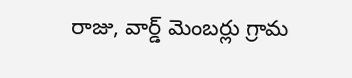రాజు, వార్డ్ మెంబర్లు గ్రామ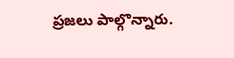ప్రజలు పాల్గొన్నారు.